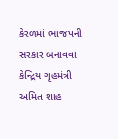કેરળમાં ભાજપની સરકાર બનાવવા કેન્દ્રિય ગૃહમંત્રી અમિત શાહ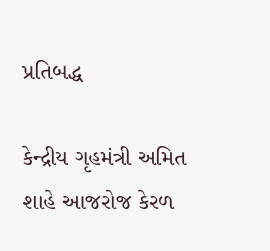પ્રતિબદ્ધ

કેન્દ્રીય ગૃહમંત્રી અમિત શાહે આજરોજ કેરળ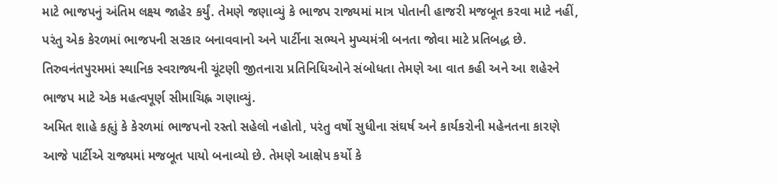માટે ભાજપનું અંતિમ લક્ષ્ય જાહેર કર્યું. તેમણે જણાવ્યું કે ભાજપ રાજ્યમાં માત્ર પોતાની હાજરી મજબૂત કરવા માટે નહીં, પરંતુ એક કેરળમાં ભાજપની સરકાર બનાવવાનો અને પાર્ટીના સભ્યને મુખ્યમંત્રી બનતા જોવા માટે પ્રતિબદ્ધ છે.
તિરુવનંતપુરમમાં સ્થાનિક સ્વરાજ્યની ચૂંટણી જીતનારા પ્રતિનિધિઓને સંબોધતા તેમણે આ વાત કહી અને આ શહેરને ભાજપ માટે એક મહત્વપૂર્ણ સીમાચિહ્ન ગણાવ્યું.
અમિત શાહે કહૃાું કે કેરળમાં ભાજપનો રસ્તો સહેલો નહોતો, પરંતુ વર્ષો સુધીના સંઘર્ષ અને કાર્યકરોની મહેનતના કારણે આજે પાર્ટીએ રાજ્યમાં મજબૂત પાયો બનાવ્યો છે. તેમણે આક્ષેપ કર્યો કે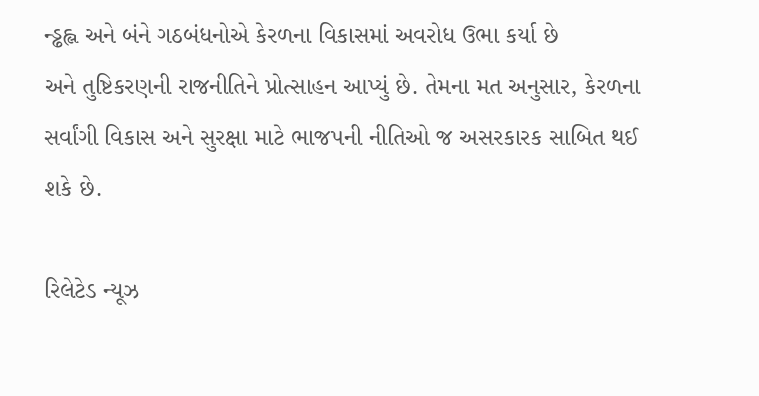ન્ડ્ઢહ્લ અને બંને ગઠબંધનોએ કેરળના વિકાસમાં અવરોધ ઉભા કર્યા છે
અને તુષ્ટિકરણની રાજનીતિને પ્રોત્સાહન આપ્યું છે. તેમના મત અનુસાર, કેરળના સર્વાંગી વિકાસ અને સુરક્ષા માટે ભાજપની નીતિઓ જ અસરકારક સાબિત થઈ શકે છે.

રિલેટેડ ન્યૂઝ